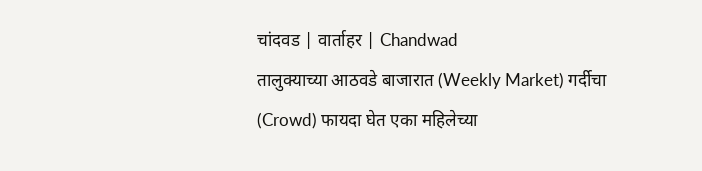चांदवड | वार्ताहर | Chandwad
तालुक्याच्या आठवडे बाजारात (Weekly Market) गर्दीचा (Crowd) फायदा घेत एका महिलेच्या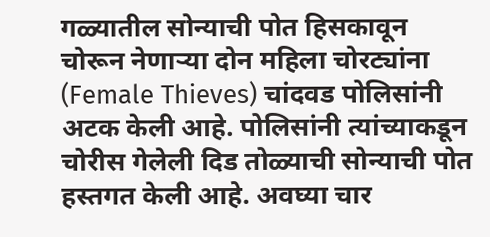गळ्यातील सोन्याची पोत हिसकावून चोरून नेणाऱ्या दोन महिला चोरट्यांना (Female Thieves) चांदवड पोलिसांनी अटक केली आहे. पोलिसांनी त्यांच्याकडून चोरीस गेलेली दिड तोळ्याची सोन्याची पोत हस्तगत केली आहे. अवघ्या चार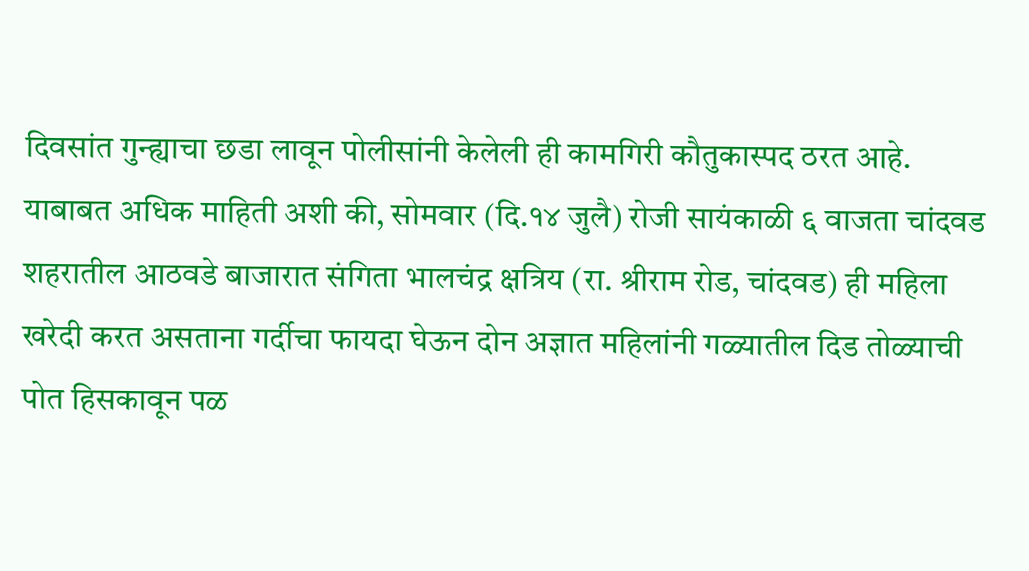दिवसांत गुन्ह्याचा छडा लावून पोलीसांनी केलेली ही कामगिरी कौतुकास्पद ठरत आहे.
याबाबत अधिक माहिती अशी की, सोमवार (दि.१४ जुलै) रोजी सायंकाळी ६ वाजता चांदवड शहरातील आठवडे बाजारात संगिता भालचंद्र क्षत्रिय (रा. श्रीराम रोड, चांदवड) ही महिला खरेदी करत असताना गर्दीचा फायदा घेऊन दोन अज्ञात महिलांनी गळ्यातील दिड तोळ्याची पोत हिसकावून पळ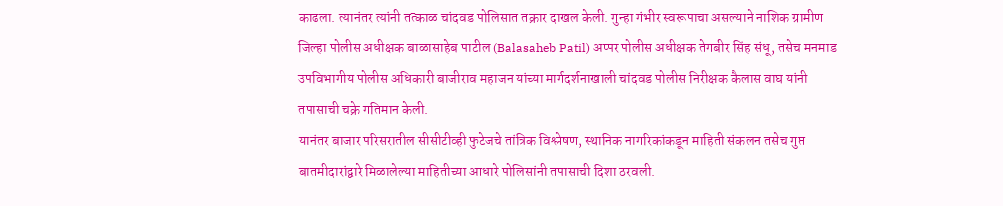काढला. त्यानंतर त्यांनी तत्काळ चांदवड पोलिसात तक्रार दाखल केली. गुन्हा गंभीर स्वरूपाचा असल्याने नाशिक ग्रामीण जिल्हा पोलीस अधीक्षक बाळासाहेब पाटील (Balasaheb Patil) अप्पर पोलीस अधीक्षक तेगबीर सिंह संधू, तसेच मनमाड उपविभागीय पोलीस अधिकारी बाजीराव महाजन यांच्या मार्गदर्शनाखाली चांदवड पोलीस निरीक्षक कैलास वाघ यांनी तपासाची चक्रे गतिमान केली.
यानंतर बाजार परिसरातील सीसीटीव्ही फुटेजचे तांत्रिक विश्लेषण, स्थानिक नागरिकांकडून माहिती संकलन तसेच गुप्त बातमीदारांद्वारे मिळालेल्या माहितीच्या आधारे पोलिसांनी तपासाची दिशा ठरवली.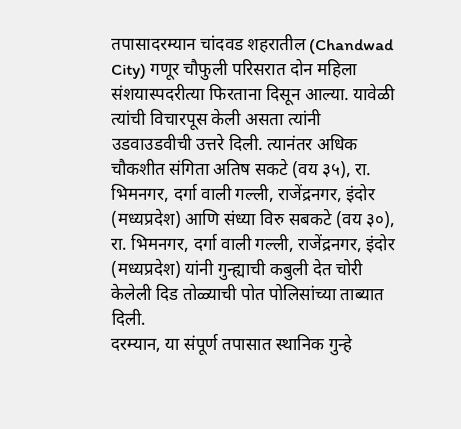तपासादरम्यान चांदवड शहरातील (Chandwad City) गणूर चौफुली परिसरात दोन महिला संशयास्पदरीत्या फिरताना दिसून आल्या. यावेळी त्यांची विचारपूस केली असता त्यांनी उडवाउडवीची उत्तरे दिली. त्यानंतर अधिक चौकशीत संगिता अतिष सकटे (वय ३५), रा. भिमनगर, दर्गा वाली गल्ली, राजेंद्रनगर, इंदोर (मध्यप्रदेश) आणि संध्या विरु सबकटे (वय ३०), रा. भिमनगर, दर्गा वाली गल्ली, राजेंद्रनगर, इंदोर (मध्यप्रदेश) यांनी गुन्ह्याची कबुली देत चोरी केलेली दिड तोळ्याची पोत पोलिसांच्या ताब्यात दिली.
दरम्यान, या संपूर्ण तपासात स्थानिक गुन्हे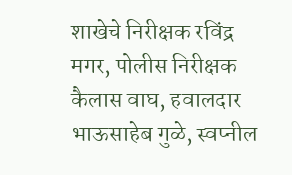शाखेचे निरीक्षक रविंद्र मगर, पोलीस निरीक्षक कैलास वाघ, हवालदार भाऊसाहेब गुळे, स्वप्नील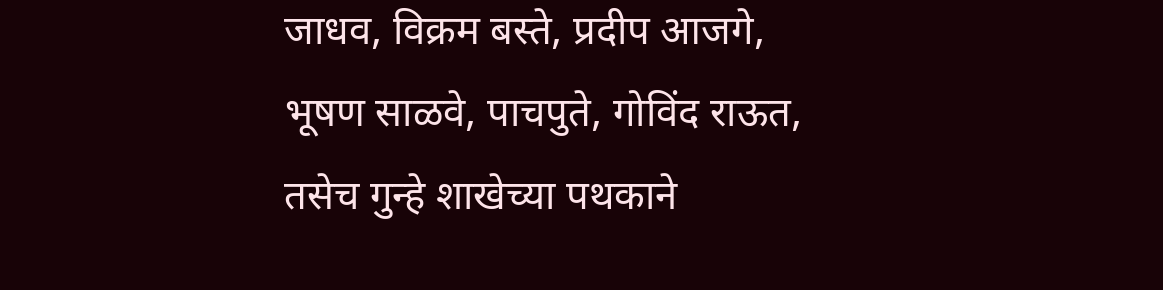जाधव, विक्रम बस्ते, प्रदीप आजगे, भूषण साळवे, पाचपुते, गोविंद राऊत, तसेच गुन्हे शाखेच्या पथकाने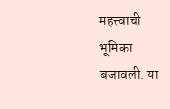महत्त्वाची भूमिका बजावली. या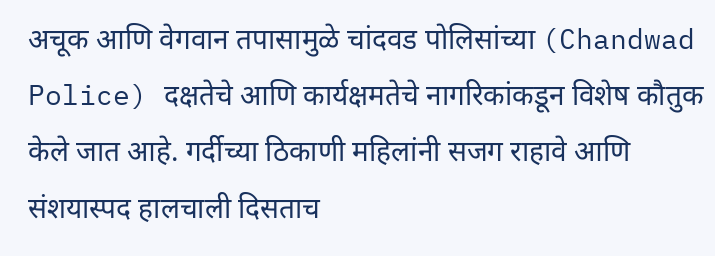अचूक आणि वेगवान तपासामुळे चांदवड पोलिसांच्या (Chandwad Police) दक्षतेचे आणि कार्यक्षमतेचे नागरिकांकडून विशेष कौतुक केले जात आहे. गर्दीच्या ठिकाणी महिलांनी सजग राहावे आणि संशयास्पद हालचाली दिसताच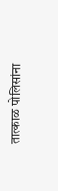तात्काळ पोलिसांना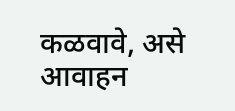कळवावे, असे आवाहन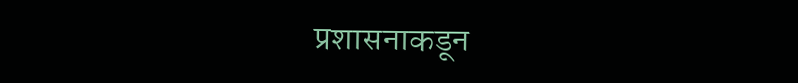प्रशासनाकडून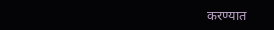करण्यात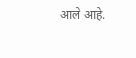आले आहे.